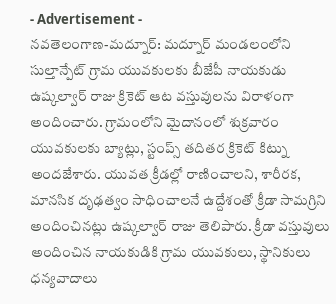- Advertisement -
నవతెలంగాణ-మద్నూర్: మద్నూర్ మండలంలోని సుల్తాన్పేట్ గ్రామ యువకులకు బీజేపీ నాయకుడు ఉష్కల్వార్ రాజు క్రికెట్ ఆట వస్తువులను విరాళంగా అందించారు. గ్రామంలోని మైదానంలో శుక్రవారం యువకులకు బ్యాట్లు, స్టంప్స్ తదితర క్రికెట్ కిట్ను అందజేశారు. యువత క్రీడల్లో రాణించాలని, శారీరక, మానసిక దృఢత్వం సాధించాలనే ఉద్దేశంతో క్రీడా సామగ్రిని అందించినట్లు ఉష్కల్వార్ రాజు తెలిపారు. క్రీడా వస్తువులు అందించిన నాయకుడికి గ్రామ యువకులు, స్థానికులు ధన్యవాదాలు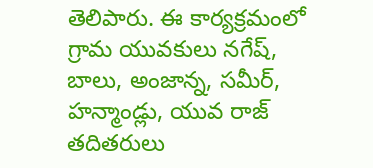తెలిపారు. ఈ కార్యక్రమంలో గ్రామ యువకులు నగేష్, బాలు, అంజాన్న, సమీర్, హన్మాండ్లు, యువ రాజ్ తదితరులు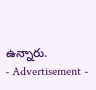ఉన్నారు.
- Advertisement -